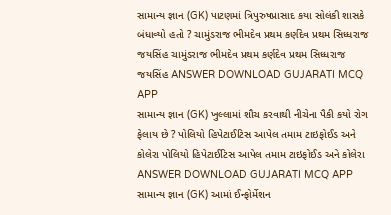સામાન્ય જ્ઞાન (GK) પાટણમાં ત્રિપુરુષપ્રાસાદ કયા સોલંકી શાસકે બંધાવ્યો હતો ? ચામુંડરાજ ભીમદેવ પ્રથમ કર્ણદેવ પ્રથમ સિધ્ધરાજ જયસિંહ ચામુંડરાજ ભીમદેવ પ્રથમ કર્ણદેવ પ્રથમ સિધ્ધરાજ જયસિંહ ANSWER DOWNLOAD GUJARATI MCQ APP
સામાન્ય જ્ઞાન (GK) ખુલ્લામાં શૌચ કરવાથી નીચેના પૈકી કયો રોગ ફેલાય છે ? પોલિયો હિપેટાઈટિસ આપેલ તમામ ટાઇફોઈડ અને કોલેરા પોલિયો હિપેટાઈટિસ આપેલ તમામ ટાઇફોઈડ અને કોલેરા ANSWER DOWNLOAD GUJARATI MCQ APP
સામાન્ય જ્ઞાન (GK) આમાં ઈન્ફોર્મેશન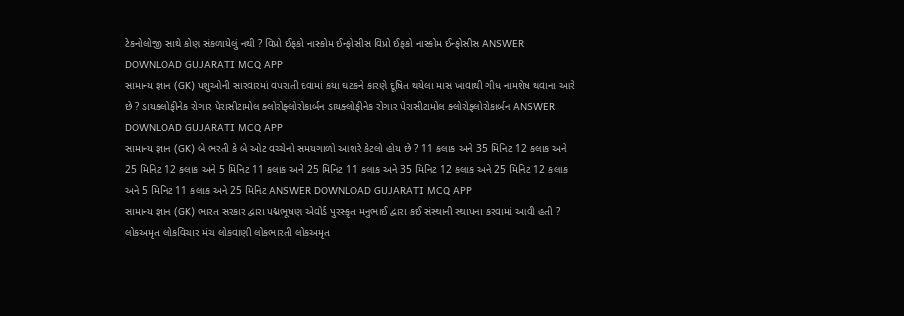ટેકનોલોજી સાથે કોણ સંકળાયેલું નથી ? વિપ્રો ઈફકો નાસ્કોમ ઈન્ફોસીસ વિપ્રો ઈફકો નાસ્કોમ ઈન્ફોસીસ ANSWER DOWNLOAD GUJARATI MCQ APP
સામાન્ય જ્ઞાન (GK) પશુઓની સારવારમાં વપરાતી દવામાં કયા ઘટકને કારણે દૂષિત થયેલા માસ ખાવાથી ગીધ નામશેષ થવાના આરે છે ? ડાયક્લોફીનેક રોગાર પેરાસીટામોલ ક્લોરોફ્લોરોકાર્બન ડાયક્લોફીનેક રોગાર પેરાસીટામોલ ક્લોરોફ્લોરોકાર્બન ANSWER DOWNLOAD GUJARATI MCQ APP
સામાન્ય જ્ઞાન (GK) બે ભરતી કે બે ઓટ વચ્ચેનો સમયગાળો આશરે કેટલો હોય છે ? 11 કલાક અને 35 મિનિટ 12 કલાક અને 25 મિનિટ 12 કલાક અને 5 મિનિટ 11 કલાક અને 25 મિનિટ 11 કલાક અને 35 મિનિટ 12 કલાક અને 25 મિનિટ 12 કલાક અને 5 મિનિટ 11 કલાક અને 25 મિનિટ ANSWER DOWNLOAD GUJARATI MCQ APP
સામાન્ય જ્ઞાન (GK) ભારત સરકાર દ્વારા પદ્મભૂષણ એવોર્ડ પુરસ્કૃત મનુભાઈ દ્વારા કઈ સંસ્થાની સ્થાપના કરવામાં આવી હતી ? લોકઅમૃત લોકવિચાર મંચ લોકવાણી લોકભારતી લોકઅમૃત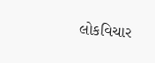લોકવિચાર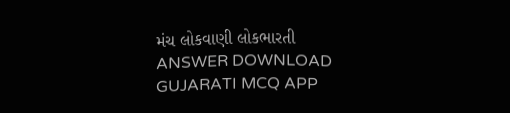મંચ લોકવાણી લોકભારતી ANSWER DOWNLOAD GUJARATI MCQ APP